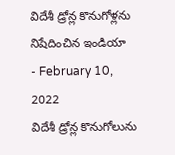విదేశీ డ్రోన్ల కొనుగోళ్లను నిషేదించిన ఇండియా
- February 10, 2022
విదేశీ డ్రోన్ల కొనుగోలును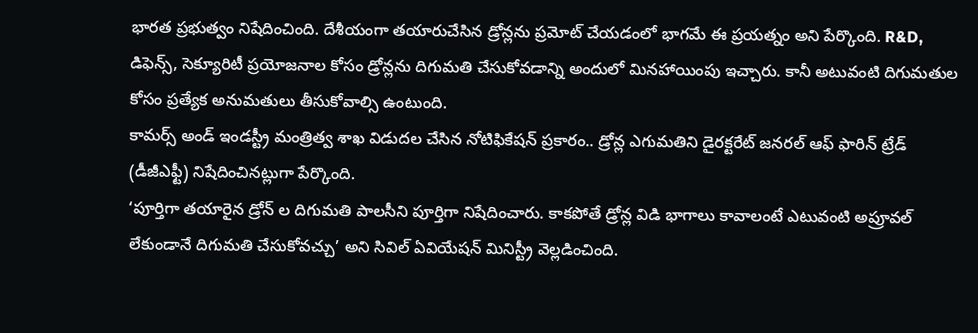భారత ప్రభుత్వం నిషేదించింది. దేశీయంగా తయారుచేసిన డ్రోన్లను ప్రమోట్ చేయడంలో భాగమే ఈ ప్రయత్నం అని పేర్కొంది. R&D, డిఫెన్స్, సెక్యూరిటీ ప్రయోజనాల కోసం డ్రోన్లను దిగుమతి చేసుకోవడాన్ని అందులో మినహాయింపు ఇచ్చారు. కానీ అటువంటి దిగుమతుల కోసం ప్రత్యేక అనుమతులు తీసుకోవాల్సి ఉంటుంది.
కామర్స్ అండ్ ఇండస్ట్రీ మంత్రిత్వ శాఖ విడుదల చేసిన నోటిఫికేషన్ ప్రకారం.. డ్రోన్ల ఎగుమతిని డైరక్టరేట్ జనరల్ ఆఫ్ ఫారిన్ ట్రేడ్ (డీజీఎఫ్టీ) నిషేదించినట్లుగా పేర్కొంది.
‘పూర్తిగా తయారైన డ్రోన్ ల దిగుమతి పాలసీని పూర్తిగా నిషేదించారు. కాకపోతే డ్రోన్ల విడి భాగాలు కావాలంటే ఎటువంటి అప్రూవల్ లేకుండానే దిగుమతి చేసుకోవచ్చు’ అని సివిల్ ఏవియేషన్ మినిస్ట్రీ వెల్లడించింది.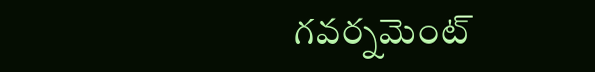గవర్నమెంట్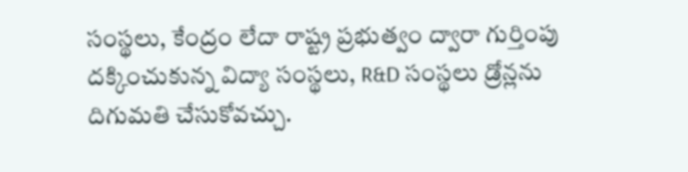సంస్థలు, కేంద్రం లేదా రాష్ట్ర ప్రభుత్వం ద్వారా గుర్తింపు దక్కించుకున్న విద్యా సంస్థలు, R&D సంస్థలు డ్రోన్లను దిగుమతి చేసుకోవచ్చు.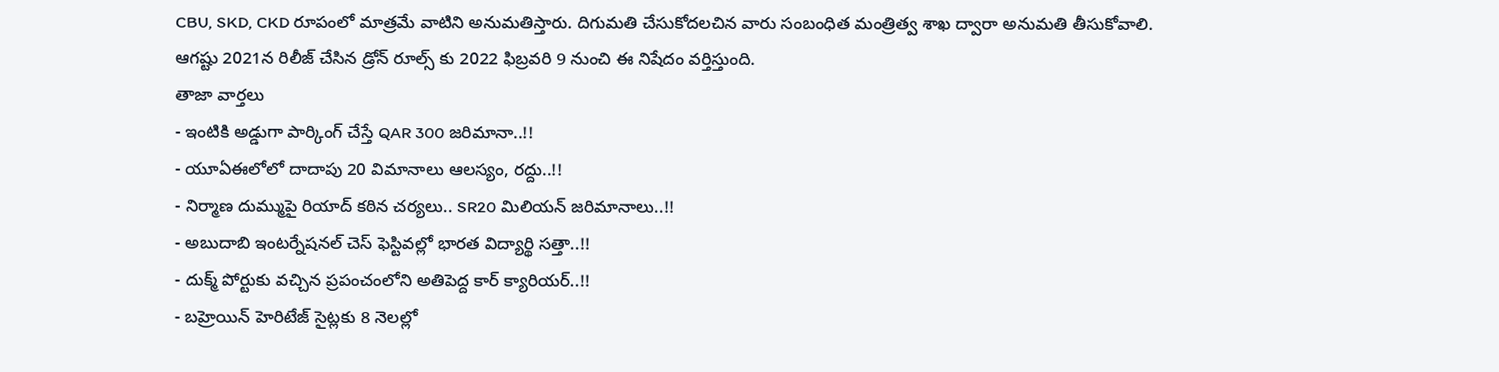CBU, SKD, CKD రూపంలో మాత్రమే వాటిని అనుమతిస్తారు. దిగుమతి చేసుకోదలచిన వారు సంబంధిత మంత్రిత్వ శాఖ ద్వారా అనుమతి తీసుకోవాలి.
ఆగష్టు 2021న రిలీజ్ చేసిన డ్రోన్ రూల్స్ కు 2022 ఫిబ్రవరి 9 నుంచి ఈ నిషేదం వర్తిస్తుంది.
తాజా వార్తలు
- ఇంటికి అడ్డుగా పార్కింగ్ చేస్తే QAR 300 జరిమానా..!!
- యూఏఈలోలో దాదాపు 20 విమానాలు ఆలస్యం, రద్దు..!!
- నిర్మాణ దుమ్ముపై రియాద్ కఠిన చర్యలు.. SR20 మిలియన్ జరిమానాలు..!!
- అబుదాబి ఇంటర్నేషనల్ చెస్ ఫెస్టివల్లో భారత విద్యార్థి సత్తా..!!
- దుక్మ్ పోర్టుకు వచ్చిన ప్రపంచంలోని అతిపెద్ద కార్ క్యారియర్..!!
- బహ్రెయిన్ హెరిటేజ్ సైట్లకు 8 నెలల్లో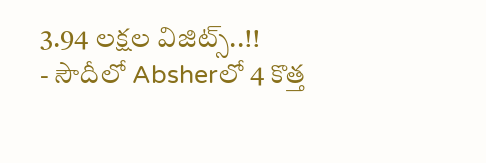3.94 లక్షల విజిట్స్..!!
- సౌదీలో Absherలో 4 కొత్త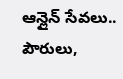ఆన్లైన్ సేవలు.. పౌరులు,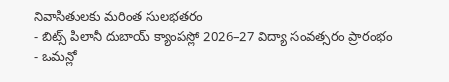నివాసితులకు మరింత సులభతరం
- బిట్స్ పిలానీ దుబాయ్ క్యాంపస్లో 2026–27 విద్యా సంవత్సరం ప్రారంభం
- ఒమన్లో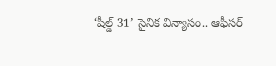‘షీల్డ్ 31’ సైనిక విన్యాసం.. ఆఫీసర్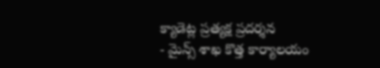క్యాడెట్ల ప్రత్యక్ష ప్రదర్శన
- మైన్స్ శాఖ కొత్త కార్యాలయం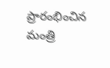ప్రారంభించిన మంత్రి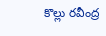కొల్లు రవీంద్ర